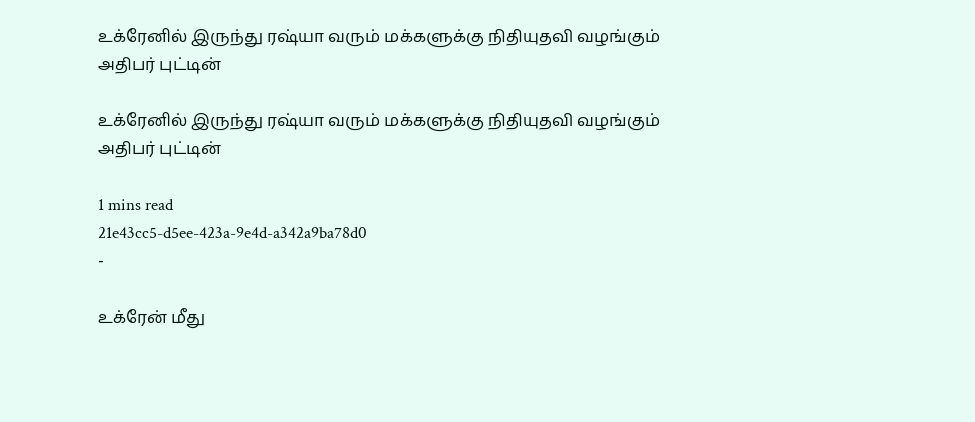உக்ரேனில் இருந்து ர‌ஷ்யா வரும் மக்களுக்கு நிதியுதவி வழங்கும் அதிபர் புட்டின்

உக்ரேனில் இருந்து ர‌ஷ்யா வரும் மக்களுக்கு நிதியுதவி வழங்கும் அதிபர் புட்டின்

1 mins read
21e43cc5-d5ee-423a-9e4d-a342a9ba78d0
-

உக்ரேன் மீது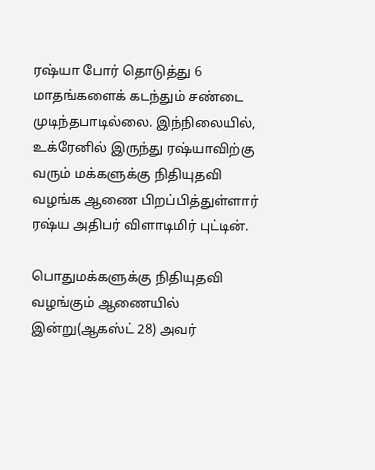ர‌ஷ்யா போர் தொடுத்து 6 மாதங்களைக் கடந்தும் சண்டை முடிந்தபாடில்லை. இந்நிலையில், உக்ரேனில் இருந்து ர‌ஷ்யாவிற்கு வரும் மக்களுக்கு நிதியுதவி வழங்க ஆணை பிறப்பித்துள்ளார் ர‌ஷ்ய அதிபர் விளாடிமிர் புட்டின்.

பொதுமக்களுக்கு நிதியுதவி வழங்கும் ஆணையில் இன்று(ஆகஸ்ட் 28) அவர்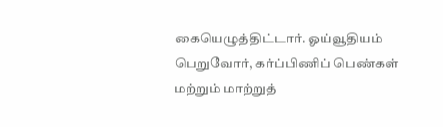கையெழுத்திட்டார். ஓய்வூதியம் பெறுவோர், கர்ப்பிணிப் பெண்கள் மற்றும் மாற்றுத்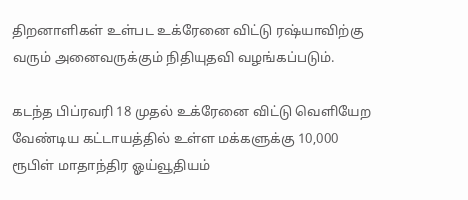திறனாளிகள் உள்பட உக்ரேனை விட்டு ர‌ஷ்யாவிற்கு வரும் அனைவருக்கும் நிதியுதவி வழங்கப்படும்.

கடந்த பிப்ரவரி 18 முதல் உக்ரேனை விட்டு வெளியேற வேண்டிய கட்டாயத்தில் உள்ள மக்களுக்கு 10,000 ரூபிள் மாதாந்திர ஓய்வூதியம்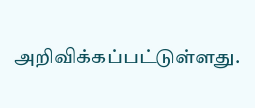அறிவிக்கப்பட்டுள்ளது.